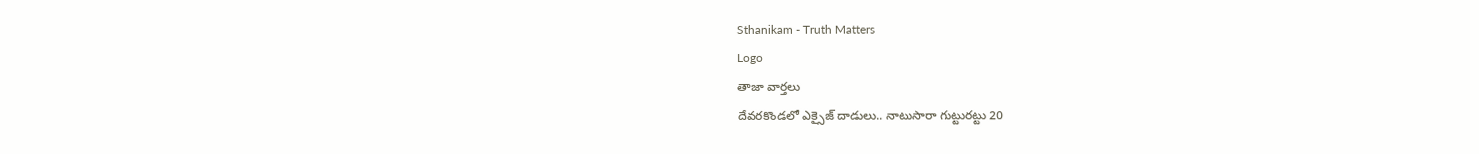Sthanikam - Truth Matters
Logo
తాజా వార్తలు
దేవరకొండలో ఎక్సైజ్ దాడులు.. నాటుసారా గుట్టురట్టు 20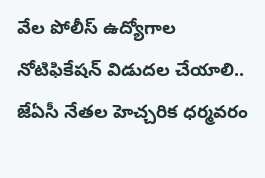వేల పోలీస్ ఉద్యోగాల నోటిఫికేషన్ విడుదల చేయాలి.. జేఏసీ నేతల హెచ్చరిక ధర్మవరం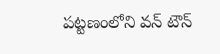పట్టణంలోని వన్ టౌన్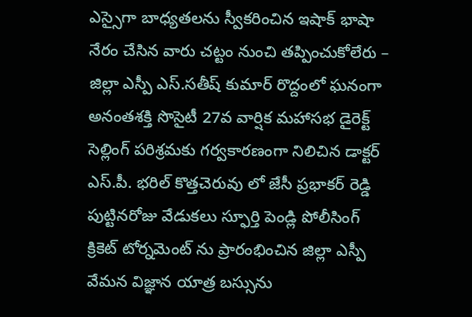ఎస్సైగా బాధ్యతలను స్వీకరించిన ఇషాక్ భాషా నేరం చేసిన వారు చట్టం నుంచి తప్పించుకోలేరు – జిల్లా ఎస్పీ ఎస్.సతీష్ కుమార్ రొద్దంలో ఘనంగా అనంతశక్తి సొసైటీ 27వ వార్షిక మహాసభ డైరెక్ట్ సెల్లింగ్ పరిశ్రమకు గర్వకారణంగా నిలిచిన డాక్టర్ ఎస్.పీ. భరిల్ కొత్తచెరువు లో జేసీ ప్రభాకర్ రెడ్డి పుట్టినరోజు వేడుకలు స్ఫూర్తి పెండ్లి పోలీసింగ్ క్రికెట్ టోర్నమెంట్ ను ప్రారంభించిన జిల్లా ఎస్పీ వేమన విజ్ఞాన యాత్ర బస్సును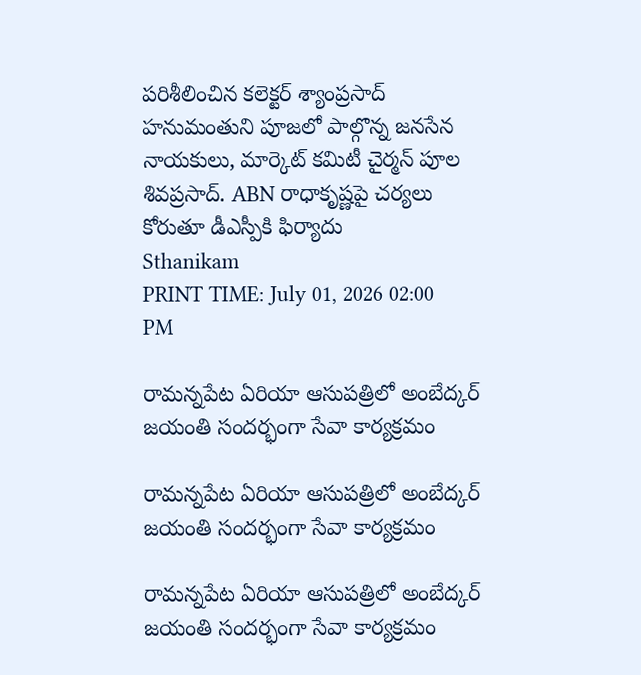పరిశీలించిన కలెక్టర్ శ్యాంప్రసాద్ హనుమంతుని పూజలో పాల్గొన్న జనసేన నాయకులు, మార్కెట్ కమిటీ చైర్మన్ పూల శివప్రసాద్. ABN రాధాకృష్ణపై చర్యలు కోరుతూ డీఎస్పీకి ఫిర్యాదు
Sthanikam
PRINT TIME: July 01, 2026 02:00 PM

రామన్నపేట ఏరియా ఆసుపత్రిలో అంబేద్కర్ జయంతి సందర్భంగా సేవా కార్యక్రమం

రామన్నపేట ఏరియా ఆసుపత్రిలో అంబేద్కర్ జయంతి సందర్భంగా సేవా కార్యక్రమం

రామన్నపేట ఏరియా ఆసుపత్రిలో అంబేద్కర్ జయంతి సందర్భంగా సేవా కార్యక్రమం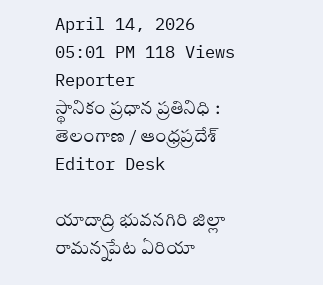April 14, 2026 05:01 PM 118 Views
Reporter
స్థానికం ప్రధాన ప్రతినిధి : తెలంగాణ / ఆంధ్రప్రదేశ్
Editor Desk

యాదాద్రి భువనగిరి జిల్లా రామన్నపేట ఏరియా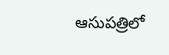ఆసుపత్రిలో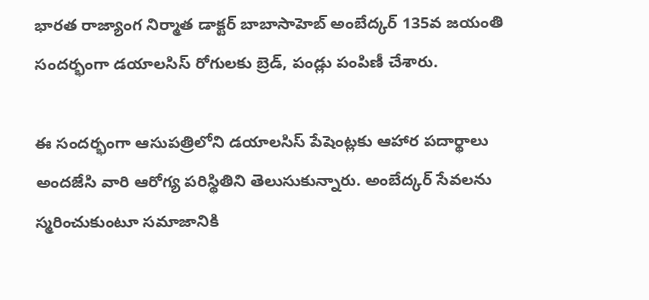భారత రాజ్యాంగ నిర్మాత డాక్టర్ బాబాసాహెబ్ అంబేద్కర్ 135వ జయంతి సందర్భంగా డయాలసిస్ రోగులకు బ్రెడ్, పండ్లు పంపిణీ చేశారు.

ఈ సందర్భంగా ఆసుపత్రిలోని డయాలసిస్ పేషెంట్లకు ఆహార పదార్థాలు అందజేసి వారి ఆరోగ్య పరిస్థితిని తెలుసుకున్నారు. అంబేద్కర్ సేవలను స్మరించుకుంటూ సమాజానికి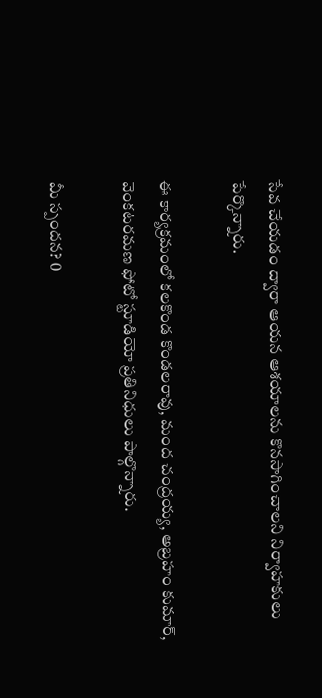సేవ చేయడం ద్వారా ఆయన ఆశయాలను కొనసాగించాలని నిర్వాహకులు పేర్కొన్నారు.

ఈ కార్యక్రమంలో కలకొండ కొండలరావు, మంద చంద్రయ్య, అబ్రహం కుమార్, వెంకటరమణ ఫోటో స్టూడియో ప్రతినిధులు పాల్గొన్నారు.

మీ స్పందన? 0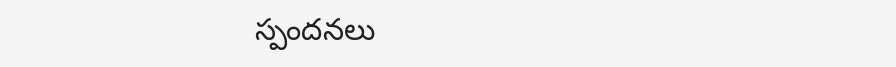స్పందనలు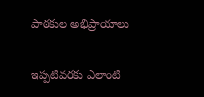పాఠకుల అభిప్రాయాలు

ఇప్పటివరకు ఎలాంటి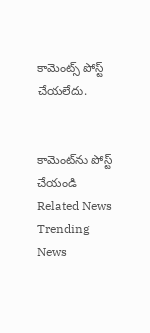కామెంట్స్ పోస్ట్ చేయలేదు.


కామెంట్‌ను పోస్ట్ చేయండి
Related News
Trending News